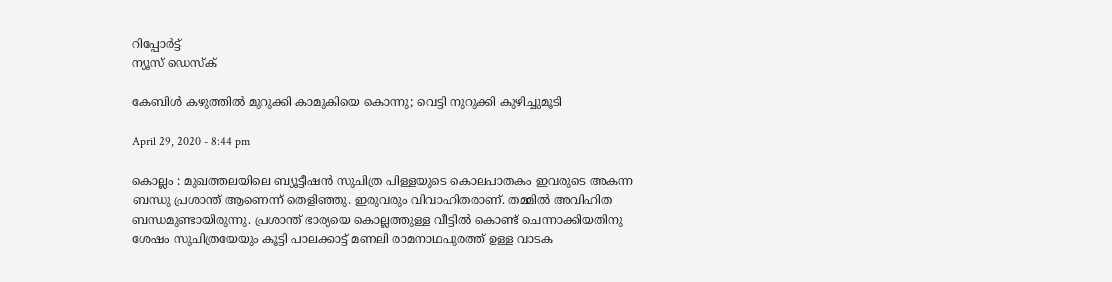റിപ്പോര്‍ട്ട്
ന്യൂസ് ഡെസ്ക്

കേബിൾ കഴുത്തിൽ മുറുക്കി കാമുകിയെ കൊന്നു; വെട്ടി നുറുക്കി കുഴിച്ചുമൂടി

April 29, 2020 - 8:44 pm

കൊല്ലം : മുഖത്തലയിലെ ബ്യൂട്ടീഷൻ സുചിത്ര പിള്ളയുടെ കൊലപാതകം ഇവരുടെ അകന്ന ബന്ധു പ്രശാന്ത് ആണെന്ന് തെളിഞ്ഞു. ഇരുവരും വിവാഹിതരാണ്. തമ്മിൽ അവിഹിത ബന്ധമുണ്ടായിരുന്നു. പ്രശാന്ത് ഭാര്യയെ കൊല്ലത്തുള്ള വീട്ടിൽ കൊണ്ട് ചെന്നാക്കിയതിനു ശേഷം സുചിത്രയേയും കൂട്ടി പാലക്കാട്ട് മണലി രാമനാഥപുരത്ത് ഉള്ള വാടക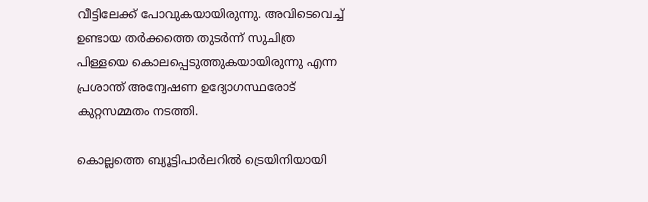വീട്ടിലേക്ക് പോവുകയായിരുന്നു. അവിടെവെച്ച് ഉണ്ടായ തർക്കത്തെ തുടർന്ന് സുചിത്ര പിള്ളയെ കൊലപ്പെടുത്തുകയായിരുന്നു എന്ന പ്രശാന്ത് അന്വേഷണ ഉദ്യോഗസ്ഥരോട് കുറ്റസമ്മതം നടത്തി.

കൊല്ലത്തെ ബ്യൂട്ടിപാർലറിൽ ട്രെയിനിയായി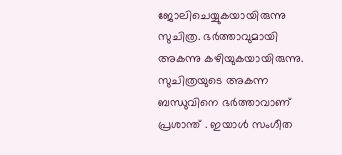ജോലിചെയ്യുകയായിരുന്നു സുചിത്ര. ഭർത്താവുമായി അകന്നു കഴിയുകയായിരുന്നു. സുചിത്രയുടെ അകന്ന ബന്ധുവിനെ ഭർത്താവാണ് പ്രശാന്ത് . ഇയാൾ സംഗീത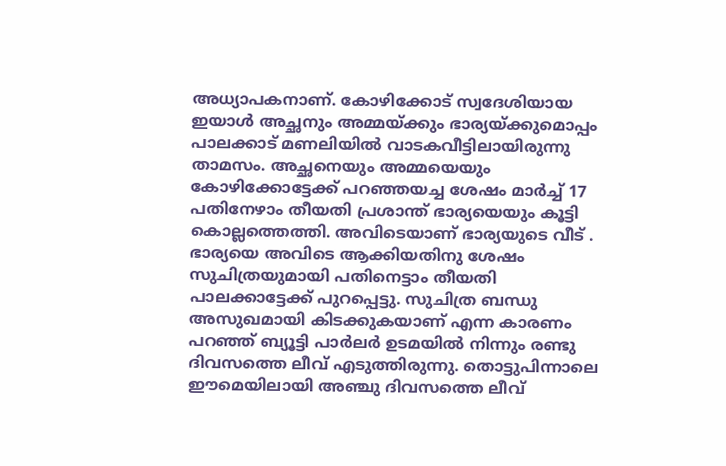അധ്യാപകനാണ്. കോഴിക്കോട് സ്വദേശിയായ ഇയാൾ അച്ഛനും അമ്മയ്ക്കും ഭാര്യയ്ക്കുമൊപ്പം പാലക്കാട് മണലിയിൽ വാടകവീട്ടിലായിരുന്നു താമസം. അച്ഛനെയും അമ്മയെയും കോഴിക്കോട്ടേക്ക് പറഞ്ഞയച്ച ശേഷം മാർച്ച് 17 പതിനേഴാം തീയതി പ്രശാന്ത് ഭാര്യയെയും കൂട്ടി കൊല്ലത്തെത്തി. അവിടെയാണ് ഭാര്യയുടെ വീട് . ഭാര്യയെ അവിടെ ആക്കിയതിനു ശേഷം സുചിത്രയുമായി പതിനെട്ടാം തീയതി പാലക്കാട്ടേക്ക് പുറപ്പെട്ടു. സുചിത്ര ബന്ധു അസുഖമായി കിടക്കുകയാണ് എന്ന കാരണം പറഞ്ഞ് ബ്യൂട്ടി പാർലർ ഉടമയിൽ നിന്നും രണ്ടു ദിവസത്തെ ലീവ് എടുത്തിരുന്നു. തൊട്ടുപിന്നാലെ ഈമെയിലായി അഞ്ചു ദിവസത്തെ ലീവ്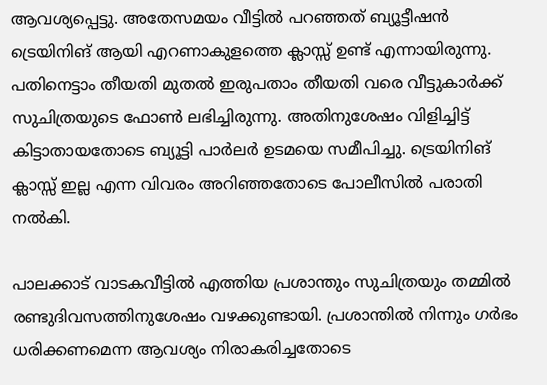ആവശ്യപ്പെട്ടു. അതേസമയം വീട്ടിൽ പറഞ്ഞത് ബ്യൂട്ടീഷൻ ട്രെയിനിങ് ആയി എറണാകുളത്തെ ക്ലാസ്സ് ഉണ്ട് എന്നായിരുന്നു. പതിനെട്ടാം തീയതി മുതൽ ഇരുപതാം തീയതി വരെ വീട്ടുകാർക്ക് സുചിത്രയുടെ ഫോൺ ലഭിച്ചിരുന്നു. അതിനുശേഷം വിളിച്ചിട്ട് കിട്ടാതായതോടെ ബ്യൂട്ടി പാർലർ ഉടമയെ സമീപിച്ചു. ട്രെയിനിങ് ക്ലാസ്സ് ഇല്ല എന്ന വിവരം അറിഞ്ഞതോടെ പോലീസിൽ പരാതി നൽകി.

പാലക്കാട് വാടകവീട്ടിൽ എത്തിയ പ്രശാന്തും സുചിത്രയും തമ്മിൽ രണ്ടുദിവസത്തിനുശേഷം വഴക്കുണ്ടായി. പ്രശാന്തിൽ നിന്നും ഗർഭം ധരിക്കണമെന്ന ആവശ്യം നിരാകരിച്ചതോടെ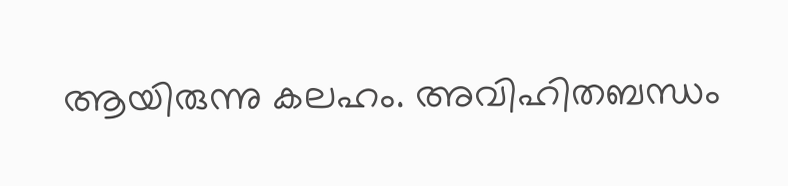ആയിരുന്നു കലഹം. അവിഹിതബന്ധം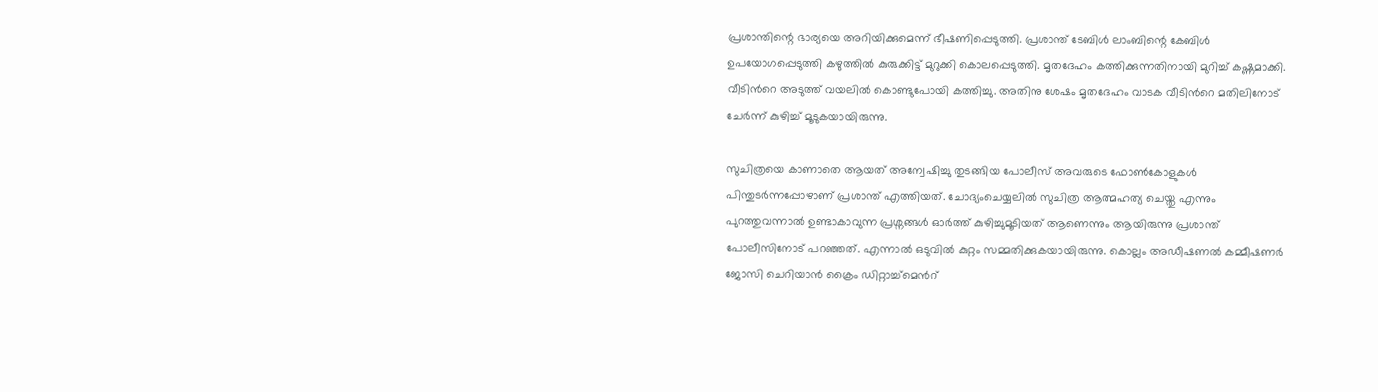പ്രശാന്തിന്റെ ഭാര്യയെ അറിയിക്കുമെന്ന് ഭീഷണിപ്പെടുത്തി. പ്രശാന്ത് ടേബിൾ ലാംബിന്റെ കേബിൾ ഉപയോഗപ്പെടുത്തി കഴുത്തിൽ കുരുക്കിട്ട് മുറുക്കി കൊലപ്പെടുത്തി. മൃതദേഹം കത്തിക്കുന്നതിനായി മുറിച്ച് കഷ്ണമാക്കി. വീടിൻറെ അടുത്ത് വയലിൽ കൊണ്ടുപോയി കത്തിച്ചു. അതിനു ശേഷം മൃതദേഹം വാടക വീടിൻറെ മതിലിനോട് ചേർന്ന് കുഴിച്ച് മൂടുകയായിരുന്നു.

സുചിത്രയെ കാണാതെ ആയത് അന്വേഷിച്ചു തുടങ്ങിയ പോലീസ് അവരുടെ ഫോൺകോളുകൾ പിന്തുടർന്നപ്പോഴാണ് പ്രശാന്ത് എത്തിയത്. ചോദ്യംചെയ്യലിൽ സുചിത്ര ആത്മഹത്യ ചെയ്തു എന്നും പുറത്തുവന്നാൽ ഉണ്ടാകാവുന്ന പ്രശ്നങ്ങൾ ഓർത്ത് കുഴിച്ചുമൂടിയത് ആണെന്നും ആയിരുന്നു പ്രശാന്ത് പോലീസിനോട് പറഞ്ഞത്. എന്നാൽ ഒടുവിൽ കുറ്റം സമ്മതിക്കുകയായിരുന്നു. കൊല്ലം അഡീഷണൽ കമ്മീഷണർ ജോസി ചെറിയാൻ ക്രൈം ഡിറ്റാച്ച്മെൻറ്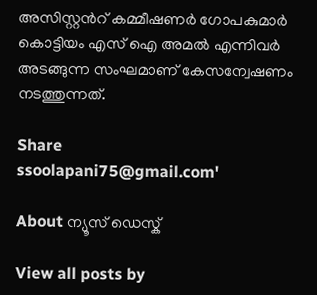അസിസ്റ്റൻറ് കമ്മീഷണർ ഗോപകുമാർ കൊട്ടിയം എസ് ഐ അമൽ എന്നിവർ അടങ്ങുന്ന സംഘമാണ് കേസന്വേഷണം നടത്തുന്നത്.

Share
ssoolapani75@gmail.com'

About ന്യൂസ് ഡെസ്ക്

View all posts by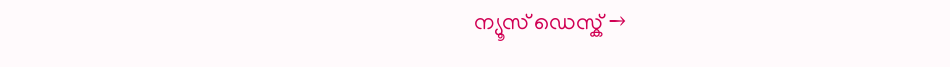ന്യൂസ് ഡെസ്ക് →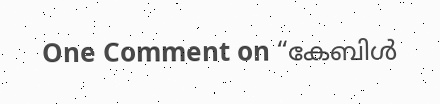One Comment on “കേബിൾ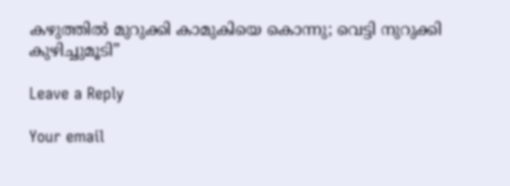കഴുത്തിൽ മുറുക്കി കാമുകിയെ കൊന്നു; വെട്ടി നുറുക്കി കുഴിച്ചുമൂടി”

Leave a Reply

Your email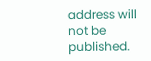address will not be published.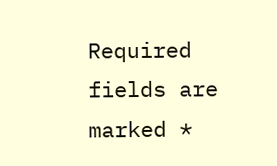Required fields are marked *